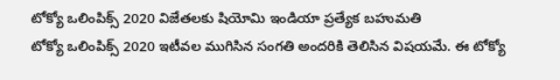టోక్యో ఒలింపిక్స్ 2020 విజేతలకు షియోమి ఇండియా ప్రత్యేక బహుమతి
టోక్యో ఒలింపిక్స్ 2020 ఇటీవల ముగిసిన సంగతి అందరికి తెలిసిన విషయమే. ఈ టోక్యో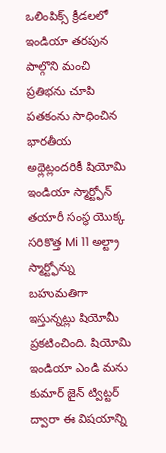ఒలింపిక్స్ క్రీడలలో ఇండియా తరపున పాల్గొని మంచి ప్రతిభను చూపి పతకంను సాధించిన భారతీయ అథ్లెట్లందరికీ షియోమి ఇండియా స్మార్ట్ఫోన్ తయారీ సంస్థ యొక్క సరికొత్త Mi 11 అల్ట్రా స్మార్ట్ఫోన్ను బహుమతిగా ఇస్తున్నట్లు షియోమీ ప్రకటించింది. షియోమి ఇండియా ఎండి మను కుమార్ జైన్ ట్విట్టర్ ద్వారా ఈ విషయాన్ని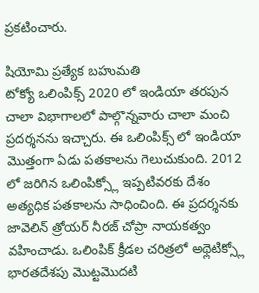ప్రకటించారు.

షియోమి ప్రత్యేక బహుమతి
టోక్యో ఒలింపిక్స్ 2020 లో ఇండియా తరపున చాలా విభాగాలలో పాల్గొన్నవారు చాలా మంచి ప్రదర్శనను ఇచ్చారు. ఈ ఒలింపిక్స్ లో ఇండియా మొత్తంగా ఏడు పతకాలను గెలుచుకుంది. 2012 లో జరిగిన ఒలింపిక్స్లో ఇప్పటివరకు దేశం అత్యధిక పతకాలను సాధించింది. ఈ ప్రదర్శనకు జావెలిన్ త్రోయర్ నీరజ్ చోప్రా నాయకత్వం వహించాడు. ఒలింపిక్ క్రీడల చరిత్రలో అథ్లెటిక్స్లో భారతదేశపు మొట్టమొదటి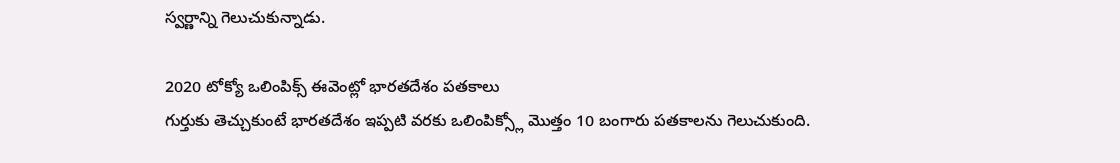స్వర్ణాన్ని గెలుచుకున్నాడు.

2020 టోక్యో ఒలింపిక్స్ ఈవెంట్లో భారతదేశం పతకాలు
గుర్తుకు తెచ్చుకుంటే భారతదేశం ఇప్పటి వరకు ఒలింపిక్స్లో మొత్తం 10 బంగారు పతకాలను గెలుచుకుంది.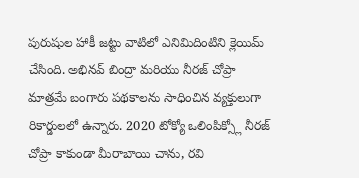పురుషుల హాకీ జట్టు వాటిలో ఎనిమిదింటిని క్లెయిమ్ చేసింది. అభినవ్ బింద్రా మరియు నీరజ్ చోప్రా మాత్రమే బంగారు పథకాలను సాధించిన వ్యక్తులుగా రికార్డులలో ఉన్నారు. 2020 టోక్యో ఒలింపిక్స్లో నీరజ్ చోప్రా కాకుండా మీరాబాయి చాను, రవి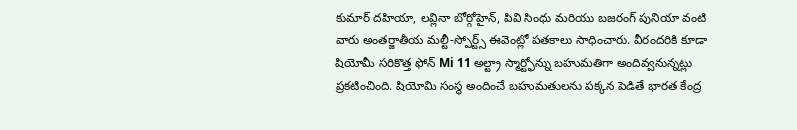కుమార్ దహియా, లవ్లినా బోర్గోహైన్, పివి సింధు మరియు బజరంగ్ పునియా వంటి వారు అంతర్జాతీయ మల్టీ-స్పోర్ట్స్ ఈవెంట్లో పతకాలు సాధించారు. వీరందరికి కూడా షియోమీ సరికొత్త ఫోన్ Mi 11 అల్ట్రా స్మార్ట్ఫోన్ను బహుమతిగా అందివ్వనున్నట్లు ప్రకటించింది. షియోమి సంస్థ అందించే బహుమతులను పక్కన పెడితే భారత కేంద్ర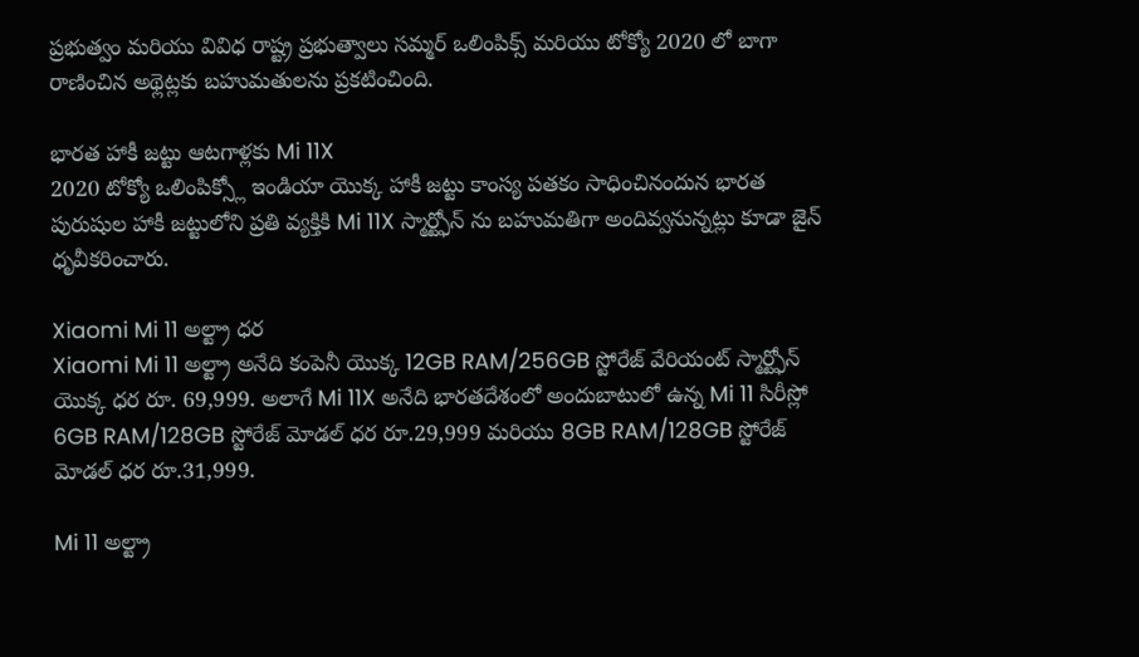ప్రభుత్వం మరియు వివిధ రాష్ట్ర ప్రభుత్వాలు సమ్మర్ ఒలింపిక్స్ మరియు టోక్యో 2020 లో బాగా రాణించిన అథ్లెట్లకు బహుమతులను ప్రకటించింది.

భారత హాకీ జట్టు ఆటగాళ్లకు Mi 11X
2020 టోక్యో ఒలింపిక్స్లో ఇండియా యొక్క హాకీ జట్టు కాంస్య పతకం సాధించినందున భారత పురుషుల హాకీ జట్టులోని ప్రతి వ్యక్తికి Mi 11X స్మార్ట్ఫోన్ ను బహుమతిగా అందివ్వనున్నట్లు కూడా జైన్ ధృవీకరించారు.

Xiaomi Mi 11 అల్ట్రా ధర
Xiaomi Mi 11 అల్ట్రా అనేది కంపెనీ యొక్క 12GB RAM/256GB స్టోరేజ్ వేరియంట్ స్మార్ట్ఫోన్ యొక్క ధర రూ. 69,999. అలాగే Mi 11X అనేది భారతదేశంలో అందుబాటులో ఉన్న Mi 11 సిరీస్లో 6GB RAM/128GB స్టోరేజ్ మోడల్ ధర రూ.29,999 మరియు 8GB RAM/128GB స్టోరేజ్ మోడల్ ధర రూ.31,999.

Mi 11 అల్ట్రా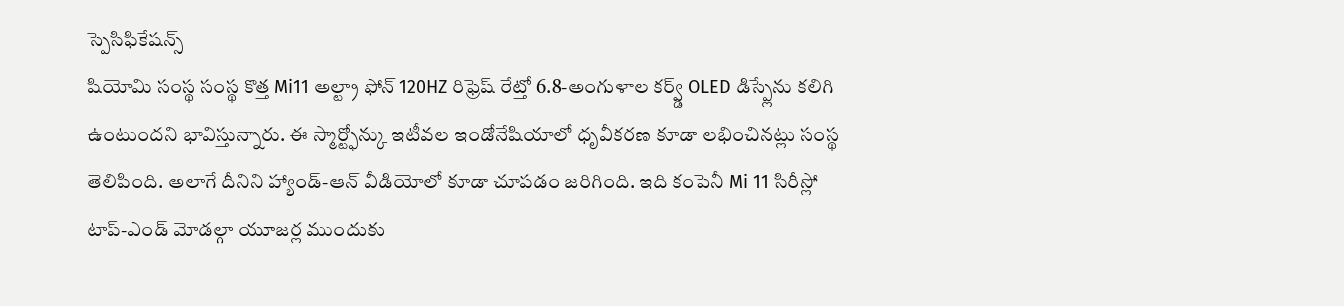స్పెసిఫికేషన్స్
షియోమి సంస్థ సంస్థ కొత్త Mi11 అల్ట్రా ఫోన్ 120HZ రిఫ్రెష్ రేట్తో 6.8-అంగుళాల కర్వ్డ్ OLED డిస్ప్లేను కలిగి ఉంటుందని భావిస్తున్నారు. ఈ స్మార్ట్ఫోన్కు ఇటీవల ఇండోనేషియాలో ధృవీకరణ కూడా లభించినట్లు సంస్థ తెలిపింది. అలాగే దీనిని హ్యాండ్-ఆన్ వీడియోలో కూడా చూపడం జరిగింది. ఇది కంపెనీ Mi 11 సిరీస్లో టాప్-ఎండ్ మోడల్గా యూజర్ల ముందుకు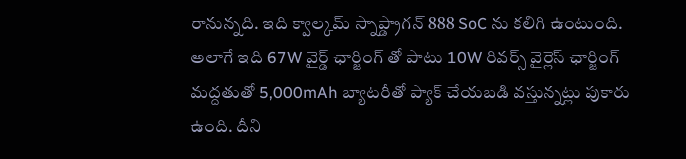రానున్నది. ఇది క్వాల్కమ్ స్నాప్డ్రాగన్ 888 SoC ను కలిగి ఉంటుంది. అలాగే ఇది 67W వైర్డ్ ఛార్జింగ్ తో పాటు 10W రివర్స్ వైర్లెస్ ఛార్జింగ్ మద్దతుతో 5,000mAh బ్యాటరీతో ప్యాక్ చేయబడి వస్తున్నట్లు పుకారు ఉంది. దీని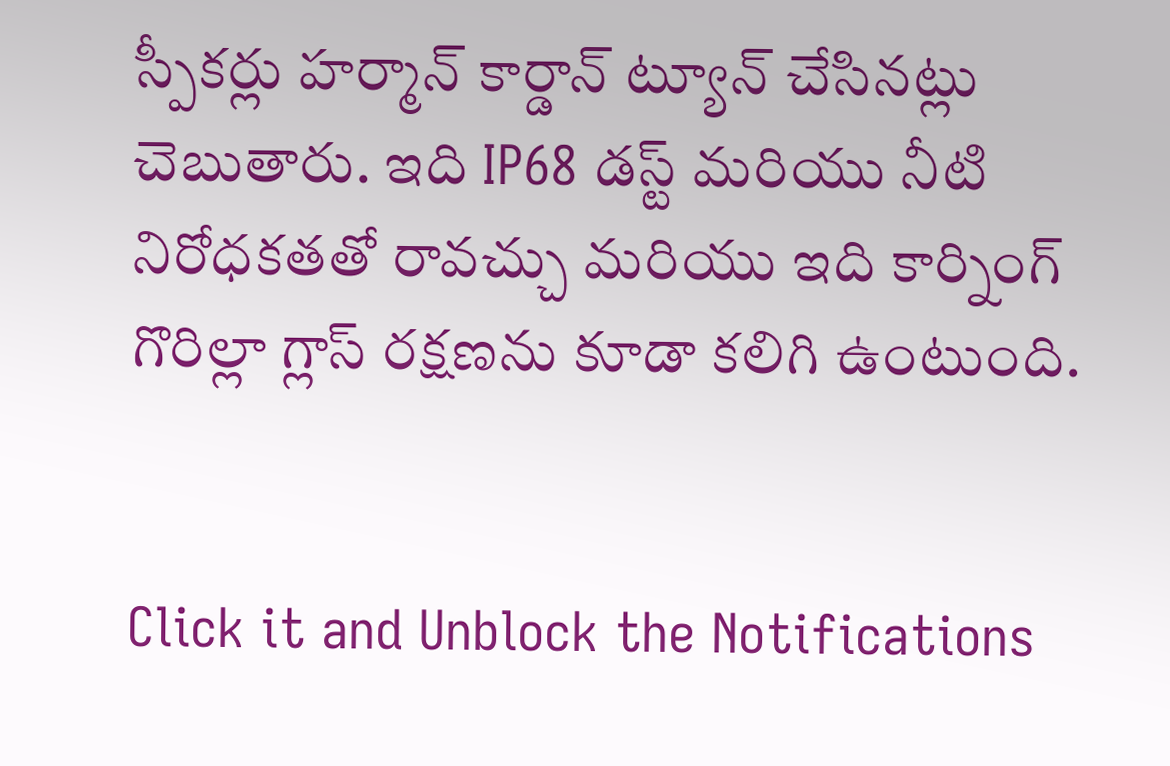స్పీకర్లు హర్మాన్ కార్డాన్ ట్యూన్ చేసినట్లు చెబుతారు. ఇది IP68 డస్ట్ మరియు నీటి నిరోధకతతో రావచ్చు మరియు ఇది కార్నింగ్ గొరిల్లా గ్లాస్ రక్షణను కూడా కలిగి ఉంటుంది.


Click it and Unblock the Notifications